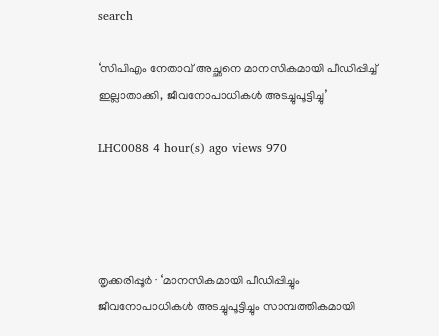search

‘സിപിഎം നേതാവ് അച്ഛനെ മാനസികമായി പീഡിപ്പിച്ച് ഇല്ലാതാക്കി, ജീവനോപാധികൾ അടച്ചുപൂട്ടിച്ചു’

LHC0088 4 hour(s) ago views 970




തൃക്കരിപ്പൂർ ∙ ‘മാനസികമായി പീഡിപ്പിച്ചും ജീവനോപാധികൾ അടച്ചുപൂട്ടിച്ചും സാമ്പത്തികമായി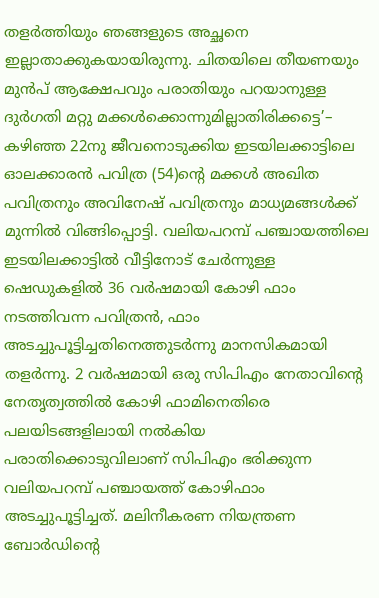തളർത്തിയും ഞങ്ങളുടെ അച്ഛനെ ഇല്ലാതാക്കുകയായിരുന്നു. ചിതയിലെ തീയണയും മുൻപ് ആക്ഷേപവും പരാതിയും പറയാനുള്ള ദുർഗതി മറ്റു മക്കൾക്കൊന്നുമില്ലാതിരിക്കട്ടെ’– കഴിഞ്ഞ 22നു ജീവനൊടുക്കിയ ഇടയിലക്കാട്ടിലെ ഓലക്കാരൻ പവിത്ര (54)ന്റെ മക്കൾ അഖിത പവിത്രനും അവിനേഷ് പവിത്രനും മാധ്യമങ്ങൾക്ക് മുന്നിൽ വിങ്ങിപ്പൊട്ടി. വലിയപറമ്പ് പഞ്ചായത്തിലെ ഇടയിലക്കാട്ടിൽ വീട്ടിനോട് ചേർന്നുള്ള ഷെഡുകളിൽ 36 വർഷമായി കോഴി ഫാം നടത്തിവന്ന പവിത്രൻ, ഫാം അടച്ചുപൂട്ടിച്ചതിനെത്തുടർന്നു മാനസികമായി തളർന്നു. 2 വർഷമായി ഒരു സിപിഎം നേതാവിന്റെ നേതൃത്വത്തിൽ കോഴി ഫാമിനെതിരെ പലയിടങ്ങളിലായി നൽകിയ പരാതിക്കൊടുവിലാണ് സിപിഎം ഭരിക്കുന്ന വലിയപറമ്പ് പഞ്ചായത്ത് കോഴിഫാം അടച്ചുപൂട്ടിച്ചത്. മലിനീകരണ നിയന്ത്രണ ബോർഡിന്റെ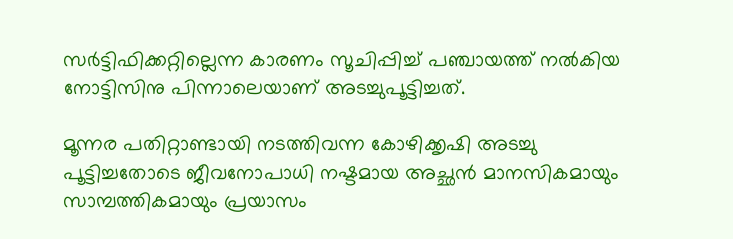സർട്ടിഫിക്കറ്റില്ലെന്ന കാരണം സൂചിപ്പിച്ച് പഞ്ചായത്ത് നൽകിയ നോട്ടിസിനു പിന്നാലെയാണ് അടച്ചുപൂട്ടിച്ചത്.

മൂന്നര പതിറ്റാണ്ടായി നടത്തിവന്ന കോഴിക്കൃഷി അടച്ചു പൂട്ടിച്ചതോടെ ജീവനോപാധി നഷ്ടമായ അച്ഛൻ മാനസികമായും സാമ്പത്തികമായും പ്രയാസം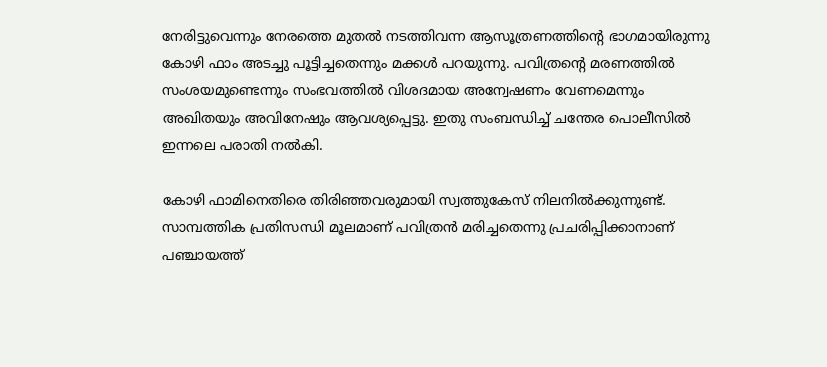നേരിട്ടുവെന്നും നേരത്തെ മുതൽ നടത്തിവന്ന ആസൂത്രണത്തിന്റെ ഭാഗമായിരുന്നു കോഴി ഫാം അടച്ചു പൂട്ടിച്ചതെന്നും മക്കൾ പറയുന്നു. പവിത്രന്റെ മരണത്തിൽ സംശയമുണ്ടെന്നും സംഭവത്തിൽ വിശദമായ അന്വേഷണം വേണമെന്നും അഖിതയും അവിനേഷും ആവശ്യപ്പെട്ടു. ഇതു സംബന്ധിച്ച് ചന്തേര പൊലീസിൽ ഇന്നലെ പരാതി നൽകി.

കോഴി ഫാമിനെതിരെ തിരിഞ്ഞവരുമായി സ്വത്തുകേസ് നിലനിൽക്കുന്നുണ്ട്. സാമ്പത്തിക പ്രതിസന്ധി മൂലമാണ് പവിത്രൻ മരിച്ചതെന്നു പ്രചരിപ്പിക്കാനാണ് പഞ്ചായത്ത്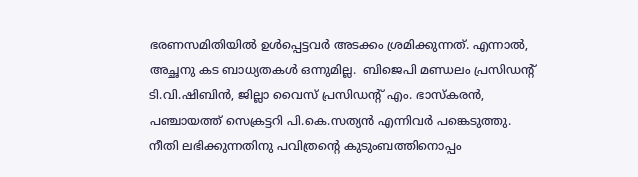ഭരണസമിതിയിൽ ഉൾപ്പെട്ടവർ അടക്കം ശ്രമിക്കുന്നത്. എന്നാൽ, അച്ഛനു കട ബാധ്യതകൾ ഒന്നുമില്ല.  ബിജെപി മണ്ഡലം പ്രസിഡന്റ് ടി.വി.ഷിബിൻ, ജില്ലാ വൈസ് പ്രസിഡന്റ് എം. ഭാസ്കരൻ, പഞ്ചായത്ത് സെക്രട്ടറി പി.കെ.സത്യൻ എന്നിവർ പങ്കെടുത്തു. നീതി ലഭിക്കുന്നതിനു പവിത്രന്റെ കുടുംബത്തിനൊപ്പം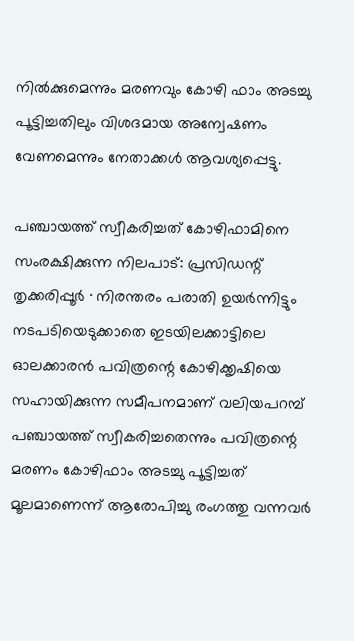നിൽക്കുമെന്നും മരണവും കോഴി ഫാം അടച്ചു പൂട്ടിച്ചതിലും വിശദമായ അന്വേഷണം വേണമെന്നും നേതാക്കൾ ആവശ്യപ്പെട്ടു.

പഞ്ചായത്ത് സ്വീകരിച്ചത് കോഴിഫാമിനെ സംരക്ഷിക്കുന്ന നിലപാട്: പ്രസിഡന്റ്
തൃക്കരിപ്പൂർ ∙ നിരന്തരം പരാതി ഉയർന്നിട്ടും നടപടിയെടുക്കാതെ ഇടയിലക്കാട്ടിലെ ഓലക്കാരൻ പവിത്രന്റെ കോഴിക്കൃഷിയെ സഹായിക്കുന്ന സമീപനമാണ് വലിയപറമ്പ് പഞ്ചായത്ത് സ്വീകരിച്ചതെന്നും പവിത്രന്റെ മരണം കോഴിഫാം അടച്ചു പൂട്ടിച്ചത് മൂലമാണെന്ന് ആരോപിച്ചു രംഗത്തു വന്നവർ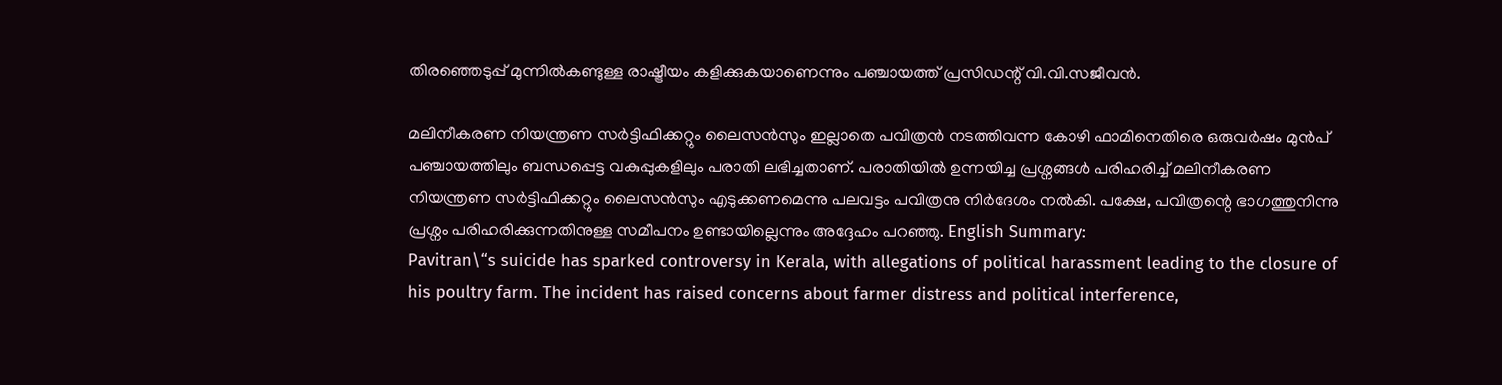തിരഞ്ഞെടുപ്പ് മുന്നിൽകണ്ടുള്ള രാഷ്ട്രീയം കളിക്കുകയാണെന്നും പഞ്ചായത്ത് പ്രസിഡന്റ് വി.വി.സജീവൻ.

മലിനീകരണ നിയന്ത്രണ സർട്ടിഫിക്കറ്റും ലൈസൻസും ഇല്ലാതെ പവിത്രൻ നടത്തിവന്ന കോഴി ഫാമിനെതിരെ ഒരുവർഷം മുൻപ് പഞ്ചായത്തിലും ബന്ധപ്പെട്ട വകുപ്പുകളിലും പരാതി ലഭിച്ചതാണ്. പരാതിയിൽ ഉന്നയിച്ച പ്രശ്നങ്ങൾ പരിഹരിച്ച് മലിനീകരണ നിയന്ത്രണ സർട്ടിഫിക്കറ്റും ലൈസൻസും എടുക്കണമെന്നു പലവട്ടം പവിത്രനു നിർദേശം നൽകി. പക്ഷേ, പവിത്രന്റെ ഭാഗത്തുനിന്നു പ്രശ്നം പരിഹരിക്കുന്നതിനുള്ള സമീപനം ഉണ്ടായില്ലെന്നും അദ്ദേഹം പറഞ്ഞു. English Summary:
Pavitran\“s suicide has sparked controversy in Kerala, with allegations of political harassment leading to the closure of his poultry farm. The incident has raised concerns about farmer distress and political interference,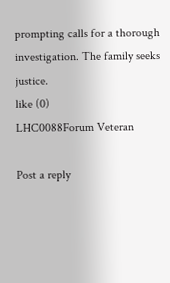prompting calls for a thorough investigation. The family seeks justice.
like (0)
LHC0088Forum Veteran

Post a reply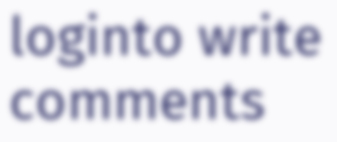loginto write comments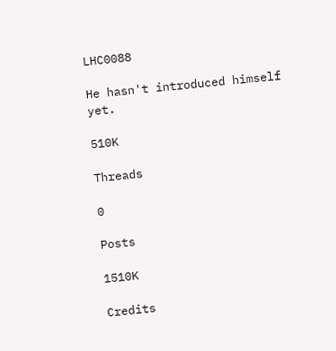LHC0088

He hasn't introduced himself yet.

510K

Threads

0

Posts

1510K

Credits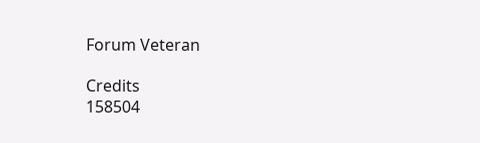Forum Veteran

Credits
158504